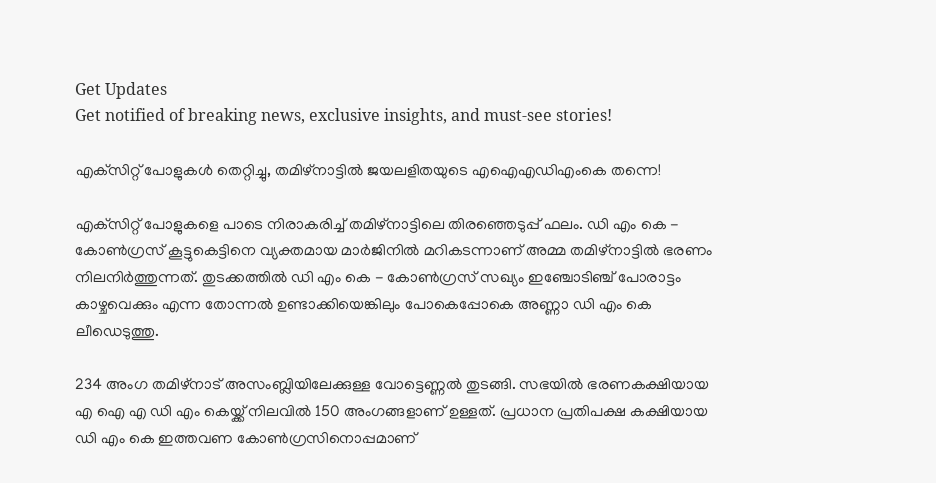Get Updates
Get notified of breaking news, exclusive insights, and must-see stories!

എക്‌സിറ്റ് പോളുകള്‍ തെറ്റിച്ചു, തമിഴ്‌നാട്ടില്‍ ജയലളിതയുടെ എഐഎഡിഎംകെ തന്നെ!

എക്‌സിറ്റ് പോളുകളെ പാടെ നിരാകരിച്ച് തമിഴ്‌നാട്ടിലെ തിരഞ്ഞെടുപ്പ് ഫലം. ഡി എം കെ - കോണ്‍ഗ്രസ് കൂട്ടുകെട്ടിനെ വ്യക്തമായ മാര്‍ജിനില്‍ മറികടന്നാണ് അമ്മ തമിഴ്‌നാട്ടില്‍ ഭരണം നിലനിര്‍ത്തുന്നത്. തുടക്കത്തില്‍ ഡി എം കെ - കോണ്‍ഗ്രസ് സഖ്യം ഇഞ്ചോടിഞ്ച് പോരാട്ടം കാഴ്ചവെക്കും എന്ന തോന്നല്‍ ഉണ്ടാക്കിയെങ്കിലും പോകെപ്പോകെ അണ്ണാ ഡി എം കെ ലീഡെടുത്തു.

234 അംഗ തമിഴ്‌നാട് അസംബ്ലിയിലേക്കുള്ള വോട്ടെണ്ണല്‍ തുടങ്ങി. സഭയില്‍ ഭരണകക്ഷിയായ എ ഐ എ ഡി എം കെയ്ക്ക് നിലവില്‍ 150 അംഗങ്ങളാണ് ഉള്ളത്. പ്രധാന പ്രതിപക്ഷ കക്ഷിയായ ഡി എം കെ ഇത്തവണ കോണ്‍ഗ്രസിനൊപ്പമാണ്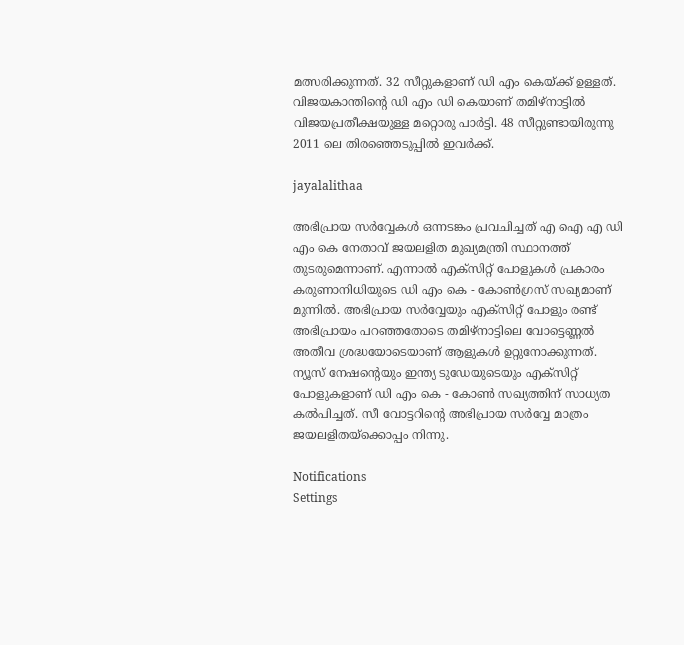മത്സരിക്കുന്നത്. 32 സീറ്റുകളാണ് ഡി എം കെയ്ക്ക് ഉള്ളത്. വിജയകാന്തിന്റെ ഡി എം ഡി കെയാണ് തമിഴ്‌നാട്ടില്‍ വിജയപ്രതീക്ഷയുള്ള മറ്റൊരു പാര്‍ട്ടി. 48 സീറ്റുണ്ടായിരുന്നു 2011 ലെ തിരഞ്ഞെടുപ്പില്‍ ഇവര്‍ക്ക്.

jayalalithaa

അഭിപ്രായ സര്‍വ്വേകള്‍ ഒന്നടങ്കം പ്രവചിച്ചത് എ ഐ എ ഡി എം കെ നേതാവ് ജയലളിത മുഖ്യമന്ത്രി സ്ഥാനത്ത് തുടരുമെന്നാണ്. എന്നാല്‍ എക്‌സിറ്റ് പോളുകള്‍ പ്രകാരം കരുണാനിധിയുടെ ഡി എം കെ - കോണ്‍ഗ്രസ് സഖ്യമാണ് മുന്നില്‍. അഭിപ്രായ സര്‍വ്വേയും എക്‌സിറ്റ് പോളും രണ്ട് അഭിപ്രായം പറഞ്ഞതോടെ തമിഴ്‌നാട്ടിലെ വോട്ടെണ്ണല്‍ അതീവ ശ്രദ്ധയോടെയാണ് ആളുകള്‍ ഉറ്റുനോക്കുന്നത്. ന്യൂസ് നേഷന്റെയും ഇന്ത്യ ടുഡേയുടെയും എക്സിറ്റ് പോളുകളാണ് ഡി എം കെ - കോണ്‍ സഖ്യത്തിന് സാധ്യത കല്‍പിച്ചത്. സീ വോട്ടറിന്റെ അഭിപ്രായ സര്‍വ്വേ മാത്രം ജയലളിതയ്‌ക്കൊപ്പം നിന്നു.

Notifications
Settings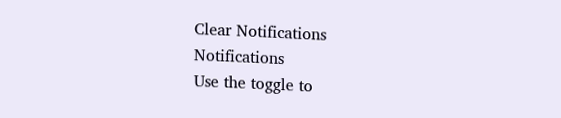Clear Notifications
Notifications
Use the toggle to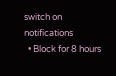switch on notifications
  • Block for 8 hours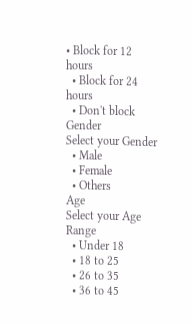• Block for 12 hours
  • Block for 24 hours
  • Don't block
Gender
Select your Gender
  • Male
  • Female
  • Others
Age
Select your Age Range
  • Under 18
  • 18 to 25
  • 26 to 35
  • 36 to 45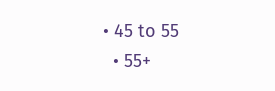• 45 to 55
  • 55+